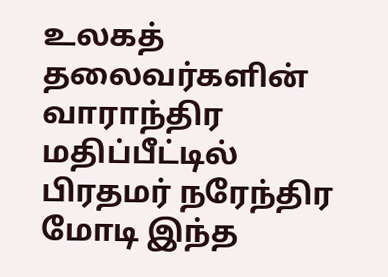உலகத் தலைவர்களின் வாராந்திர மதிப்பீட்டில் பிரதமர் நரேந்திர மோடி இந்த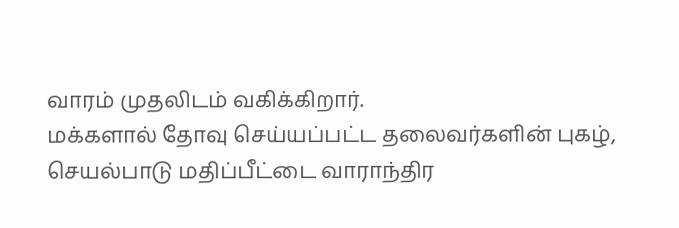வாரம் முதலிடம் வகிக்கிறார்.
மக்களால் தோவு செய்யப்பட்ட தலைவர்களின் புகழ், செயல்பாடு மதிப்பீட்டை வாராந்திர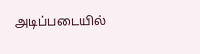அடிப்படையில்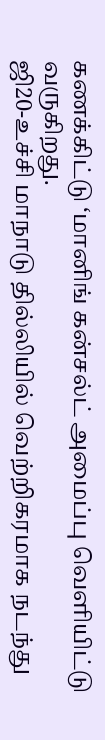கணக்கிட்டு ‘மானிங் கன்சல்ட் அமைப்பு வெளியிட்டு வருகிறது.
ஜி20-உச்சி மாநாடு தில்லியில் வெற்றிகரமாக நடந்து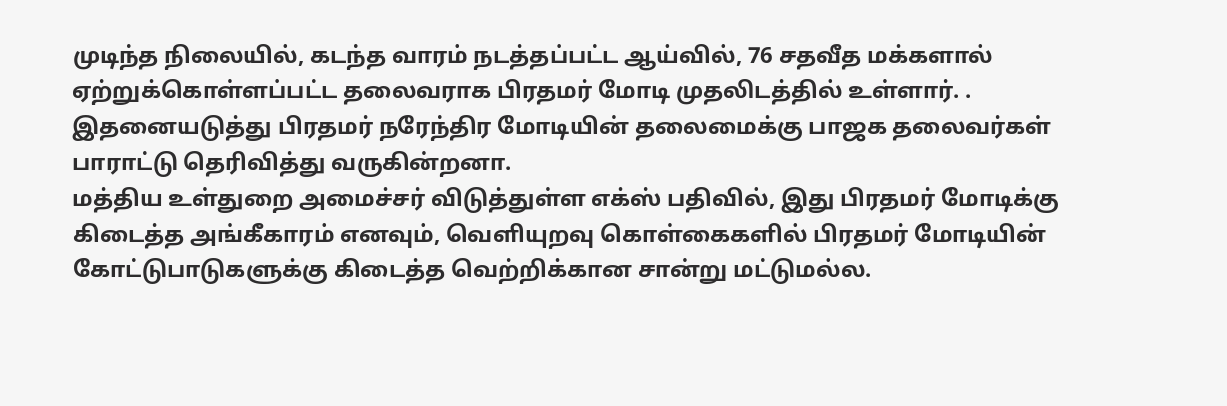முடிந்த நிலையில், கடந்த வாரம் நடத்தப்பட்ட ஆய்வில், 76 சதவீத மக்களால் ஏற்றுக்கொள்ளப்பட்ட தலைவராக பிரதமர் மோடி முதலிடத்தில் உள்ளார். .
இதனையடுத்து பிரதமர் நரேந்திர மோடியின் தலைமைக்கு பாஜக தலைவர்கள் பாராட்டு தெரிவித்து வருகின்றனா.
மத்திய உள்துறை அமைச்சர் விடுத்துள்ள எக்ஸ் பதிவில், இது பிரதமர் மோடிக்கு கிடைத்த அங்கீகாரம் எனவும், வெளியுறவு கொள்கைகளில் பிரதமர் மோடியின் கோட்டுபாடுகளுக்கு கிடைத்த வெற்றிக்கான சான்று மட்டுமல்ல.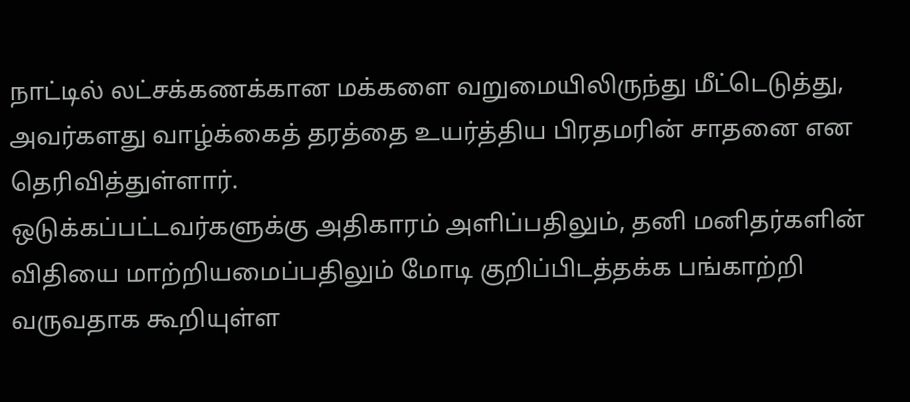நாட்டில் லட்சக்கணக்கான மக்களை வறுமையிலிருந்து மீட்டெடுத்து, அவர்களது வாழ்க்கைத் தரத்தை உயர்த்திய பிரதமரின் சாதனை என தெரிவித்துள்ளார்.
ஒடுக்கப்பட்டவர்களுக்கு அதிகாரம் அளிப்பதிலும், தனி மனிதர்களின் விதியை மாற்றியமைப்பதிலும் மோடி குறிப்பிடத்தக்க பங்காற்றி வருவதாக கூறியுள்ள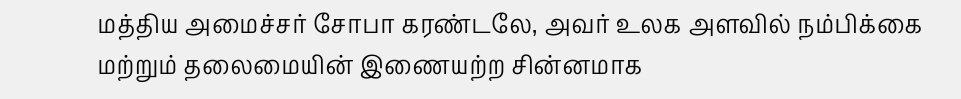மத்திய அமைச்சர் சோபா கரண்டலே, அவர் உலக அளவில் நம்பிக்கை மற்றும் தலைமையின் இணையற்ற சின்னமாக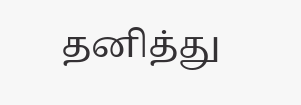தனித்து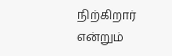நிற்கிறார் என்றும்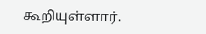கூறியுள்ளார்.